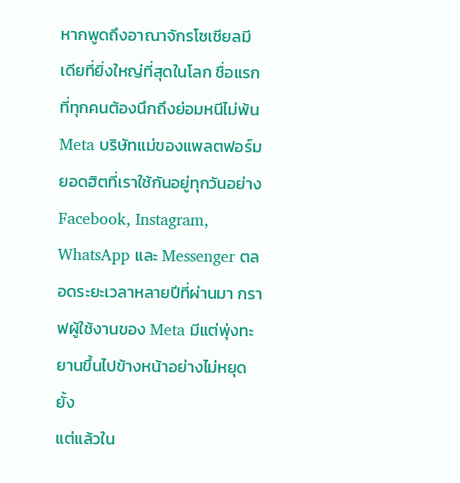หากพูดถึงอาณาจักรโซเชียลมีเดียที่ยิ่งใหญ่ที่สุดในโลก ชื่อแรกที่ทุกคนต้องนึกถึงย่อมหนีไม่พ้น Meta บริษัทแม่ของแพลตฟอร์มยอดฮิตที่เราใช้กันอยู่ทุกวันอย่าง Facebook, Instagram, WhatsApp และ Messenger ตลอดระยะเวลาหลายปีที่ผ่านมา กราฟผู้ใช้งานของ Meta มีแต่พุ่งทะยานขึ้นไปข้างหน้าอย่างไม่หยุดยั้ง
แต่แล้วใน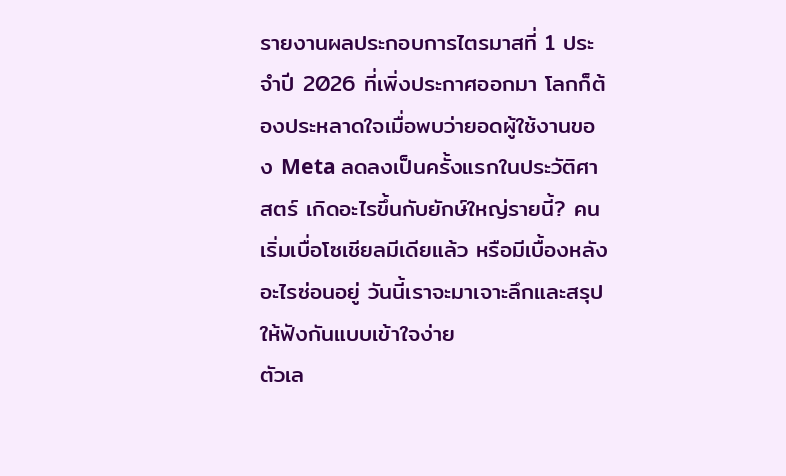รายงานผลประกอบการไตรมาสที่ 1 ประจำปี 2026 ที่เพิ่งประกาศออกมา โลกก็ต้องประหลาดใจเมื่อพบว่ายอดผู้ใช้งานของ Meta ลดลงเป็นครั้งแรกในประวัติศาสตร์ เกิดอะไรขึ้นกับยักษ์ใหญ่รายนี้? คนเริ่มเบื่อโซเชียลมีเดียแล้ว หรือมีเบื้องหลังอะไรซ่อนอยู่ วันนี้เราจะมาเจาะลึกและสรุปให้ฟังกันแบบเข้าใจง่าย
ตัวเล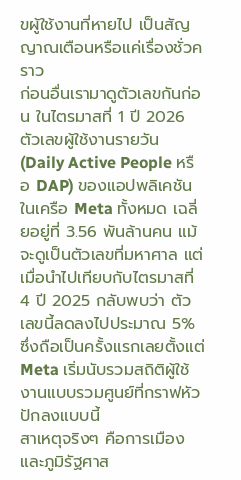ขผู้ใช้งานที่หายไป เป็นสัญญาณเตือนหรือแค่เรื่องชั่วคราว
ก่อนอื่นเรามาดูตัวเลขกันก่อน ในไตรมาสที่ 1 ปี 2026 ตัวเลขผู้ใช้งานรายวัน (Daily Active People หรือ DAP) ของแอปพลิเคชันในเครือ Meta ทั้งหมด เฉลี่ยอยู่ที่ 3.56 พันล้านคน แม้จะดูเป็นตัวเลขที่มหาศาล แต่เมื่อนำไปเทียบกับไตรมาสที่ 4 ปี 2025 กลับพบว่า ตัวเลขนี้ลดลงไปประมาณ 5% ซึ่งถือเป็นครั้งแรกเลยตั้งแต่ Meta เริ่มนับรวมสถิติผู้ใช้งานแบบรวมศูนย์ที่กราฟหัวปักลงแบบนี้
สาเหตุจริงๆ คือการเมืองและภูมิรัฐศาส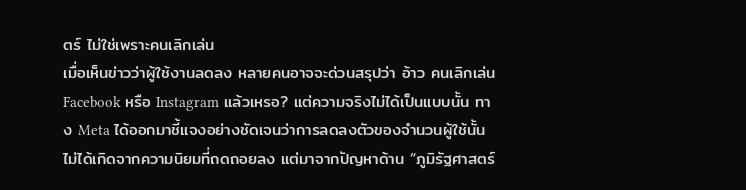ตร์ ไม่ใช่เพราะคนเลิกเล่น
เมื่อเห็นข่าวว่าผู้ใช้งานลดลง หลายคนอาจจะด่วนสรุปว่า อ้าว คนเลิกเล่น Facebook หรือ Instagram แล้วเหรอ? แต่ความจริงไม่ได้เป็นแบบนั้น ทาง Meta ได้ออกมาชี้แจงอย่างชัดเจนว่าการลดลงตัวของจำนวนผู้ใช้นั้น ไม่ได้เกิดจากความนิยมที่ถดถอยลง แต่มาจากปัญหาด้าน “ภูมิรัฐศาสตร์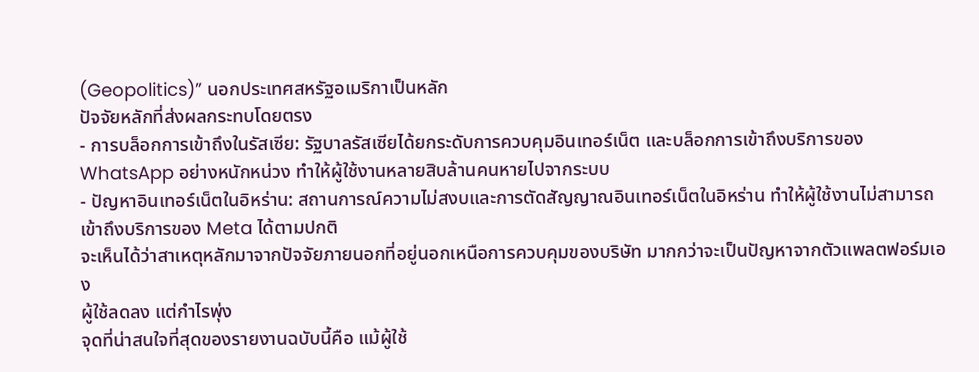(Geopolitics)” นอกประเทศสหรัฐอเมริกาเป็นหลัก
ปัจจัยหลักที่ส่งผลกระทบโดยตรง
- การบล็อกการเข้าถึงในรัสเซีย: รัฐบาลรัสเซียได้ยกระดับการควบคุมอินเทอร์เน็ต และบล็อกการเข้าถึงบริการของ WhatsApp อย่างหนักหน่วง ทำให้ผู้ใช้งานหลายสิบล้านคนหายไปจากระบบ
- ปัญหาอินเทอร์เน็ตในอิหร่าน: สถานการณ์ความไม่สงบและการตัดสัญญาณอินเทอร์เน็ตในอิหร่าน ทำให้ผู้ใช้งานไม่สามารถเข้าถึงบริการของ Meta ได้ตามปกติ
จะเห็นได้ว่าสาเหตุหลักมาจากปัจจัยภายนอกที่อยู่นอกเหนือการควบคุมของบริษัท มากกว่าจะเป็นปัญหาจากตัวแพลตฟอร์มเอง
ผู้ใช้ลดลง แต่กำไรพุ่ง
จุดที่น่าสนใจที่สุดของรายงานฉบับนี้คือ แม้ผู้ใช้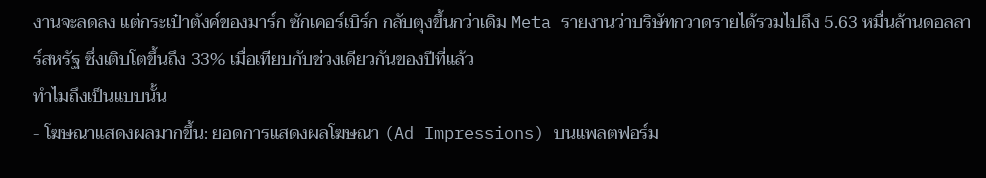งานจะลดลง แต่กระเป๋าตังค์ของมาร์ก ซักเคอร์เบิร์ก กลับตุงขึ้นกว่าเดิม Meta รายงานว่าบริษัทกวาดรายได้รวมไปถึง 5.63 หมื่นล้านดอลลาร์สหรัฐ ซึ่งเติบโตขึ้นถึง 33% เมื่อเทียบกับช่วงเดียวกันของปีที่แล้ว
ทำไมถึงเป็นแบบนั้น
- โฆษณาแสดงผลมากขึ้น: ยอดการแสดงผลโฆษณา (Ad Impressions) บนแพลตฟอร์ม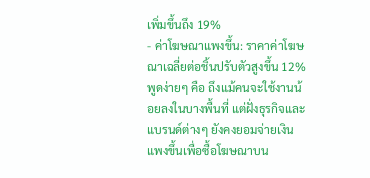เพิ่มขึ้นถึง 19%
- ค่าโฆษณาแพงขึ้น: ราคาค่าโฆษณาเฉลี่ยต่อชิ้นปรับตัวสูงขึ้น 12% พูดง่ายๆ คือ ถึงแม้คนจะใช้งานน้อยลงในบางพื้นที่ แต่ฝั่งธุรกิจและแบรนด์ต่างๆ ยังคงยอมจ่ายเงินแพงขึ้นเพื่อซื้อโฆษณาบน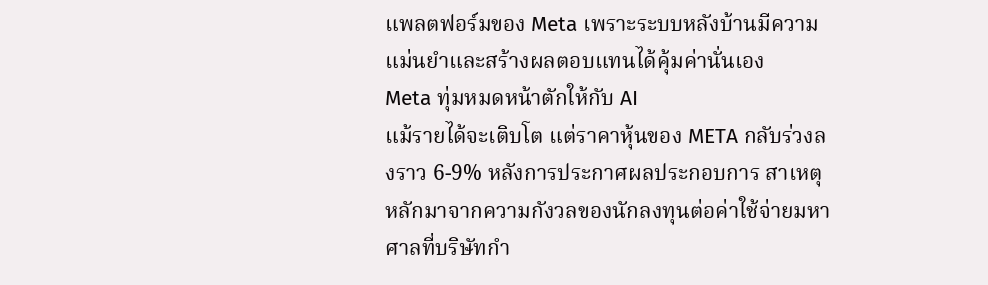แพลตฟอร์มของ Meta เพราะระบบหลังบ้านมีความแม่นยำและสร้างผลตอบแทนได้คุ้มค่านั่นเอง
Meta ทุ่มหมดหน้าตักให้กับ AI
แม้รายได้จะเติบโต แต่ราคาหุ้นของ META กลับร่วงลงราว 6-9% หลังการประกาศผลประกอบการ สาเหตุหลักมาจากความกังวลของนักลงทุนต่อค่าใช้จ่ายมหาศาลที่บริษัทกำ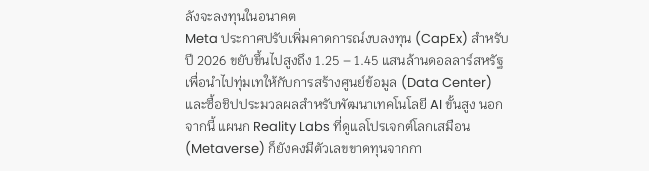ลังจะลงทุนในอนาคต
Meta ประกาศปรับเพิ่มคาดการณ์งบลงทุน (CapEx) สำหรับปี 2026 ขยับขึ้นไปสูงถึง 1.25 – 1.45 แสนล้านดอลลาร์สหรัฐ เพื่อนำไปทุ่มเทให้กับการสร้างศูนย์ข้อมูล (Data Center) และซื้อชิปประมวลผลสำหรับพัฒนาเทคโนโลยี AI ขั้นสูง นอกจากนี้ แผนก Reality Labs ที่ดูแลโปรเจกต์โลกเสมือน (Metaverse) ก็ยังคงมีตัวเลขขาดทุนจากกา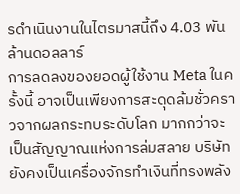รดำเนินงานในไตรมาสนี้ถึง 4.03 พันล้านดอลลาร์
การลดลงของยอดผู้ใช้งาน Meta ในครั้งนี้ อาจเป็นเพียงการสะดุดล้มชั่วคราวจากผลกระทบระดับโลก มากกว่าจะเป็นสัญญาณแห่งการล่มสลาย บริษัทยังคงเป็นเครื่องจักรทำเงินที่ทรงพลัง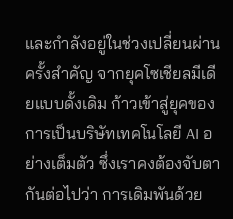และกำลังอยู่ในช่วงเปลี่ยนผ่านครั้งสำคัญ จากยุคโซเชียลมีเดียแบบดั้งเดิม ก้าวเข้าสู่ยุคของการเป็นบริษัทเทคโนโลยี AI อย่างเต็มตัว ซึ่งเราคงต้องจับตากันต่อไปว่า การเดิมพันด้วย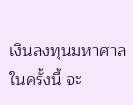เงินลงทุนมหาศาลในครั้งนี้ จะ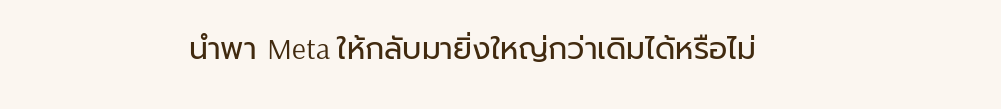นำพา Meta ให้กลับมายิ่งใหญ่กว่าเดิมได้หรือไม่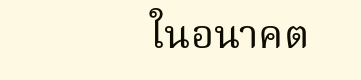ในอนาคต